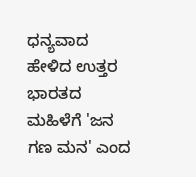ಧನ್ಯವಾದ ಹೇಳಿದ ಉತ್ತರ ಭಾರತದ ಮಹಿಳೆಗೆ 'ಜನ ಗಣ ಮನ' ಎಂದ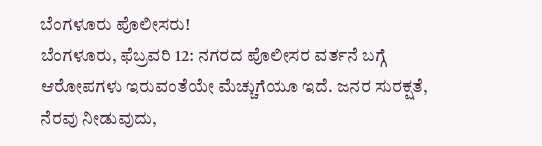ಬೆಂಗಳೂರು ಪೊಲೀಸರು!
ಬೆಂಗಳೂರು, ಫೆಬ್ರವರಿ 12: ನಗರದ ಪೊಲೀಸರ ವರ್ತನೆ ಬಗ್ಗೆ ಆರೋಪಗಳು ಇರುವಂತೆಯೇ ಮೆಚ್ಚುಗೆಯೂ ಇದೆ. ಜನರ ಸುರಕ್ಷತೆ, ನೆರವು ನೀಡುವುದು,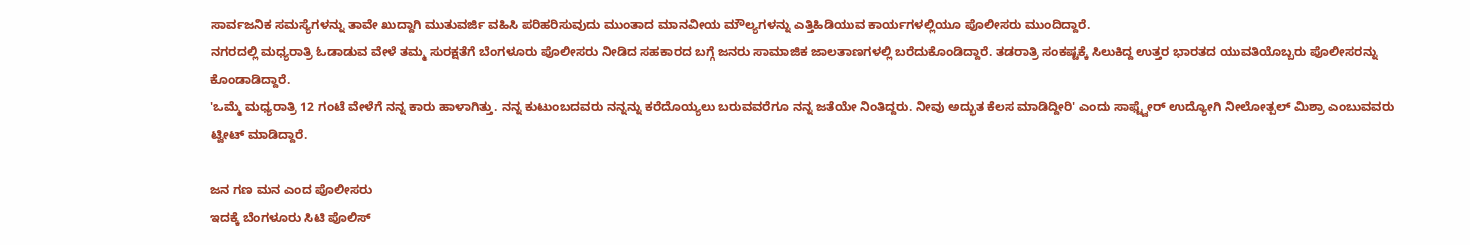ಸಾರ್ವಜನಿಕ ಸಮಸ್ಯೆಗಳನ್ನು ತಾವೇ ಖುದ್ದಾಗಿ ಮುತುವರ್ಜಿ ವಹಿಸಿ ಪರಿಹರಿಸುವುದು ಮುಂತಾದ ಮಾನವೀಯ ಮೌಲ್ಯಗಳನ್ನು ಎತ್ತಿಹಿಡಿಯುವ ಕಾರ್ಯಗಳಲ್ಲಿಯೂ ಪೊಲೀಸರು ಮುಂದಿದ್ದಾರೆ.
ನಗರದಲ್ಲಿ ಮಧ್ಯರಾತ್ರಿ ಓಡಾಡುವ ವೇಳೆ ತಮ್ಮ ಸುರಕ್ಷತೆಗೆ ಬೆಂಗಳೂರು ಪೊಲೀಸರು ನೀಡಿದ ಸಹಕಾರದ ಬಗ್ಗೆ ಜನರು ಸಾಮಾಜಿಕ ಜಾಲತಾಣಗಳಲ್ಲಿ ಬರೆದುಕೊಂಡಿದ್ದಾರೆ. ತಡರಾತ್ರಿ ಸಂಕಷ್ಟಕ್ಕೆ ಸಿಲುಕಿದ್ದ ಉತ್ತರ ಭಾರತದ ಯುವತಿಯೊಬ್ಬರು ಪೊಲೀಸರನ್ನು ಕೊಂಡಾಡಿದ್ದಾರೆ.
'ಒಮ್ಮೆ ಮಧ್ಯರಾತ್ರಿ 12 ಗಂಟೆ ವೇಳೆಗೆ ನನ್ನ ಕಾರು ಹಾಳಾಗಿತ್ತು. ನನ್ನ ಕುಟುಂಬದವರು ನನ್ನನ್ನು ಕರೆದೊಯ್ಯಲು ಬರುವವರೆಗೂ ನನ್ನ ಜತೆಯೇ ನಿಂತಿದ್ದರು. ನೀವು ಅದ್ಭುತ ಕೆಲಸ ಮಾಡಿದ್ದೀರಿ' ಎಂದು ಸಾಫ್ಟ್ವೇರ್ ಉದ್ಯೋಗಿ ನೀಲೋತ್ಪಲ್ ಮಿಶ್ರಾ ಎಂಬುವವರು ಟ್ವೀಟ್ ಮಾಡಿದ್ದಾರೆ.

ಜನ ಗಣ ಮನ ಎಂದ ಪೊಲೀಸರು
ಇದಕ್ಕೆ ಬೆಂಗಳೂರು ಸಿಟಿ ಪೊಲಿಸ್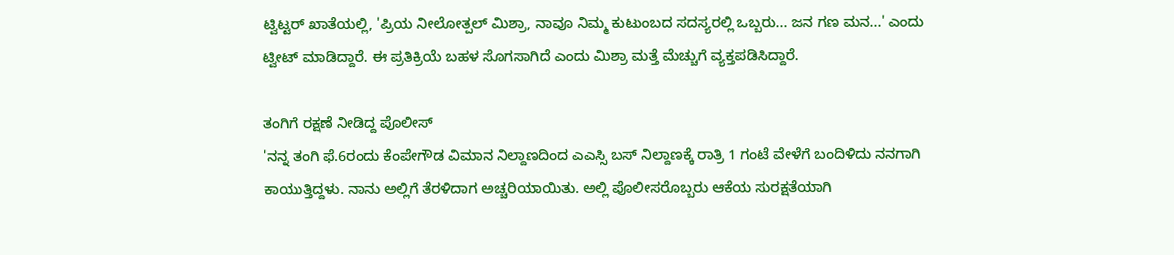ಟ್ವಿಟ್ಟರ್ ಖಾತೆಯಲ್ಲಿ, 'ಪ್ರಿಯ ನೀಲೋತ್ಪಲ್ ಮಿಶ್ರಾ, ನಾವೂ ನಿಮ್ಮ ಕುಟುಂಬದ ಸದಸ್ಯರಲ್ಲಿ ಒಬ್ಬರು... ಜನ ಗಣ ಮನ...' ಎಂದು ಟ್ವೀಟ್ ಮಾಡಿದ್ದಾರೆ. ಈ ಪ್ರತಿಕ್ರಿಯೆ ಬಹಳ ಸೊಗಸಾಗಿದೆ ಎಂದು ಮಿಶ್ರಾ ಮತ್ತೆ ಮೆಚ್ಚುಗೆ ವ್ಯಕ್ತಪಡಿಸಿದ್ದಾರೆ.

ತಂಗಿಗೆ ರಕ್ಷಣೆ ನೀಡಿದ್ದ ಪೊಲೀಸ್
'ನನ್ನ ತಂಗಿ ಫೆ.6ರಂದು ಕೆಂಪೇಗೌಡ ವಿಮಾನ ನಿಲ್ದಾಣದಿಂದ ಎಎಸ್ಸಿ ಬಸ್ ನಿಲ್ದಾಣಕ್ಕೆ ರಾತ್ರಿ 1 ಗಂಟೆ ವೇಳೆಗೆ ಬಂದಿಳಿದು ನನಗಾಗಿ ಕಾಯುತ್ತಿದ್ದಳು. ನಾನು ಅಲ್ಲಿಗೆ ತೆರಳಿದಾಗ ಅಚ್ಚರಿಯಾಯಿತು. ಅಲ್ಲಿ ಪೊಲೀಸರೊಬ್ಬರು ಆಕೆಯ ಸುರಕ್ಷತೆಯಾಗಿ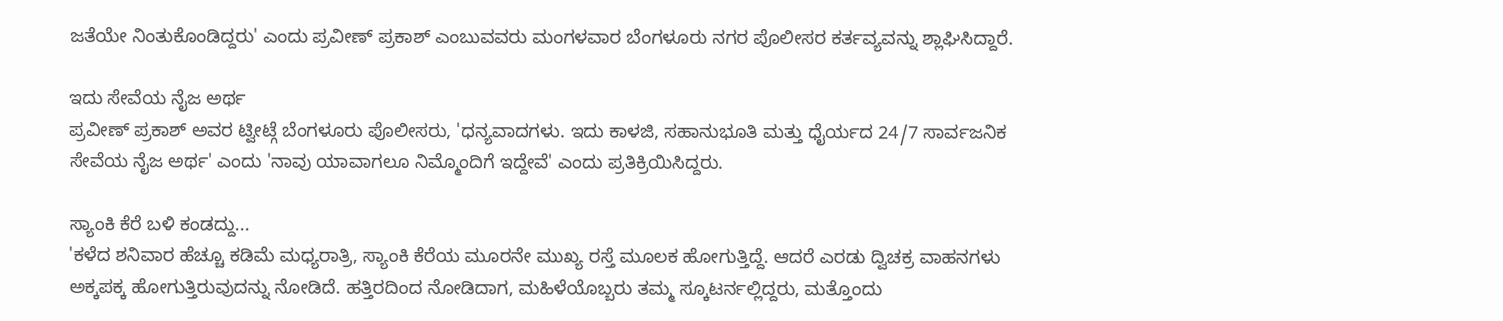ಜತೆಯೇ ನಿಂತುಕೊಂಡಿದ್ದರು' ಎಂದು ಪ್ರವೀಣ್ ಪ್ರಕಾಶ್ ಎಂಬುವವರು ಮಂಗಳವಾರ ಬೆಂಗಳೂರು ನಗರ ಪೊಲೀಸರ ಕರ್ತವ್ಯವನ್ನು ಶ್ಲಾಘಿಸಿದ್ದಾರೆ.

ಇದು ಸೇವೆಯ ನೈಜ ಅರ್ಥ
ಪ್ರವೀಣ್ ಪ್ರಕಾಶ್ ಅವರ ಟ್ವೀಟ್ಗೆ ಬೆಂಗಳೂರು ಪೊಲೀಸರು, 'ಧನ್ಯವಾದಗಳು. ಇದು ಕಾಳಜಿ, ಸಹಾನುಭೂತಿ ಮತ್ತು ಧೈರ್ಯದ 24/7 ಸಾರ್ವಜನಿಕ ಸೇವೆಯ ನೈಜ ಅರ್ಥ' ಎಂದು 'ನಾವು ಯಾವಾಗಲೂ ನಿಮ್ಮೊಂದಿಗೆ ಇದ್ದೇವೆ' ಎಂದು ಪ್ರತಿಕ್ರಿಯಿಸಿದ್ದರು.

ಸ್ಯಾಂಕಿ ಕೆರೆ ಬಳಿ ಕಂಡದ್ದು...
'ಕಳೆದ ಶನಿವಾರ ಹೆಚ್ಚೂ ಕಡಿಮೆ ಮಧ್ಯರಾತ್ರಿ, ಸ್ಯಾಂಕಿ ಕೆರೆಯ ಮೂರನೇ ಮುಖ್ಯ ರಸ್ತೆ ಮೂಲಕ ಹೋಗುತ್ತಿದ್ದೆ. ಆದರೆ ಎರಡು ದ್ವಿಚಕ್ರ ವಾಹನಗಳು ಅಕ್ಕಪಕ್ಕ ಹೋಗುತ್ತಿರುವುದನ್ನು ನೋಡಿದೆ. ಹತ್ತಿರದಿಂದ ನೋಡಿದಾಗ, ಮಹಿಳೆಯೊಬ್ಬರು ತಮ್ಮ ಸ್ಕೂಟರ್ನಲ್ಲಿದ್ದರು, ಮತ್ತೊಂದು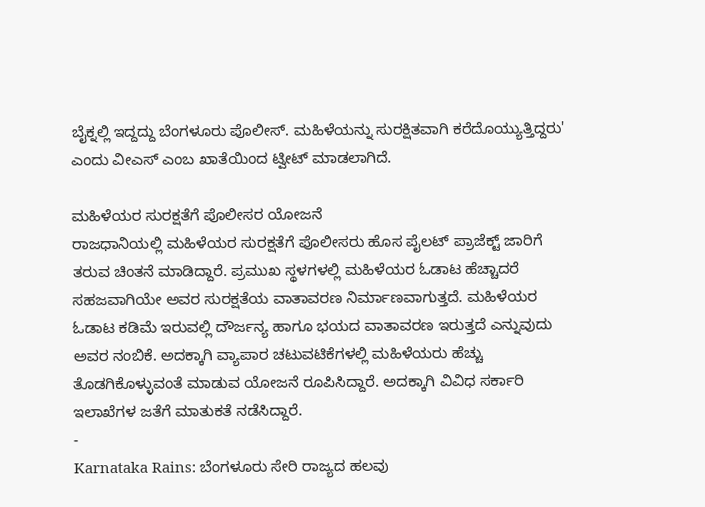ಬೈಕ್ನಲ್ಲಿ ಇದ್ದದ್ದು ಬೆಂಗಳೂರು ಪೊಲೀಸ್. ಮಹಿಳೆಯನ್ನು ಸುರಕ್ಷಿತವಾಗಿ ಕರೆದೊಯ್ಯುತ್ತಿದ್ದರು' ಎಂದು ವೀಎಸ್ ಎಂಬ ಖಾತೆಯಿಂದ ಟ್ವೀಟ್ ಮಾಡಲಾಗಿದೆ.

ಮಹಿಳೆಯರ ಸುರಕ್ಷತೆಗೆ ಪೊಲೀಸರ ಯೋಜನೆ
ರಾಜಧಾನಿಯಲ್ಲಿ ಮಹಿಳೆಯರ ಸುರಕ್ಷತೆಗೆ ಪೊಲೀಸರು ಹೊಸ ಪೈಲಟ್ ಪ್ರಾಜೆಕ್ಟ್ ಜಾರಿಗೆ ತರುವ ಚಿಂತನೆ ಮಾಡಿದ್ದಾರೆ. ಪ್ರಮುಖ ಸ್ಥಳಗಳಲ್ಲಿ ಮಹಿಳೆಯರ ಓಡಾಟ ಹೆಚ್ಚಾದರೆ ಸಹಜವಾಗಿಯೇ ಅವರ ಸುರಕ್ಷತೆಯ ವಾತಾವರಣ ನಿರ್ಮಾಣವಾಗುತ್ತದೆ. ಮಹಿಳೆಯರ ಓಡಾಟ ಕಡಿಮೆ ಇರುವಲ್ಲಿ ದೌರ್ಜನ್ಯ ಹಾಗೂ ಭಯದ ವಾತಾವರಣ ಇರುತ್ತದೆ ಎನ್ನುವುದು ಅವರ ನಂಬಿಕೆ. ಅದಕ್ಕಾಗಿ ವ್ಯಾಪಾರ ಚಟುವಟಿಕೆಗಳಲ್ಲಿ ಮಹಿಳೆಯರು ಹೆಚ್ಚು ತೊಡಗಿಕೊಳ್ಳುವಂತೆ ಮಾಡುವ ಯೋಜನೆ ರೂಪಿಸಿದ್ದಾರೆ. ಅದಕ್ಕಾಗಿ ವಿವಿಧ ಸರ್ಕಾರಿ ಇಲಾಖೆಗಳ ಜತೆಗೆ ಮಾತುಕತೆ ನಡೆಸಿದ್ದಾರೆ.
-
Karnataka Rains: ಬೆಂಗಳೂರು ಸೇರಿ ರಾಜ್ಯದ ಹಲವು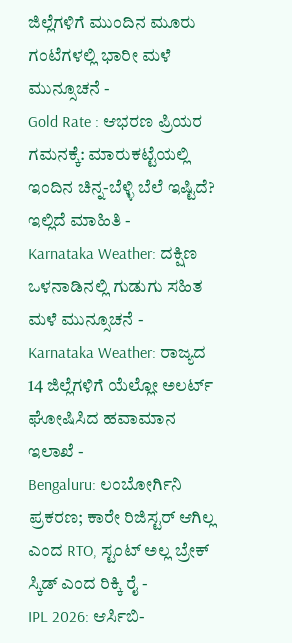ಜಿಲ್ಲೆಗಳಿಗೆ ಮುಂದಿನ ಮೂರು ಗಂಟೆಗಳಲ್ಲಿ ಭಾರೀ ಮಳೆ ಮುನ್ಸೂಚನೆ -
Gold Rate : ಆಭರಣ ಪ್ರಿಯರ ಗಮನಕ್ಕೆ: ಮಾರುಕಟ್ಟೆಯಲ್ಲಿ ಇಂದಿನ ಚಿನ್ನ-ಬೆಳ್ಳಿ ಬೆಲೆ ಇಷ್ಟಿದೆ? ಇಲ್ಲಿದೆ ಮಾಹಿತಿ -
Karnataka Weather: ದಕ್ಷಿಣ ಒಳನಾಡಿನಲ್ಲಿ ಗುಡುಗು ಸಹಿತ ಮಳೆ ಮುನ್ಸೂಚನೆ -
Karnataka Weather: ರಾಜ್ಯದ 14 ಜಿಲ್ಲೆಗಳಿಗೆ ಯೆಲ್ಲೋ ಅಲರ್ಟ್ ಘೋಷಿಸಿದ ಹವಾಮಾನ ಇಲಾಖೆ -
Bengaluru: ಲಂಬೋರ್ಗಿನಿ ಪ್ರಕರಣ; ಕಾರೇ ರಿಜಿಸ್ಟರ್ ಆಗಿಲ್ಲ ಎಂದ RTO, ಸ್ಟಂಟ್ ಅಲ್ಲ ಬ್ರೇಕ್ ಸ್ಕಿಡ್ ಎಂದ ರಿಕ್ಕಿ ರೈ -
IPL 2026: ಆರ್ಸಿಬಿ-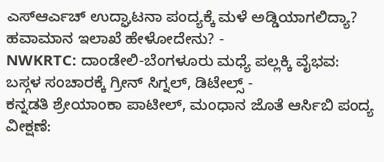ಎಸ್ಆರ್ಎಚ್ ಉದ್ಘಾಟನಾ ಪಂದ್ಯಕ್ಕೆ ಮಳೆ ಅಡ್ಡಿಯಾಗಲಿದ್ಯಾ? ಹವಾಮಾನ ಇಲಾಖೆ ಹೇಳೋದೇನು? -
NWKRTC: ದಾಂಡೇಲಿ-ಬೆಂಗಳೂರು ಮಧ್ಯೆ ಪಲ್ಲಕ್ಕಿ ವೈಭವ: ಬಸ್ಗಳ ಸಂಚಾರಕ್ಕೆ ಗ್ರೀನ್ ಸಿಗ್ನಲ್, ಡಿಟೇಲ್ಸ್ -
ಕನ್ನಡತಿ ಶ್ರೇಯಾಂಕಾ ಪಾಟೀಲ್, ಮಂಧಾನ ಜೊತೆ ಆರ್ಸಿಬಿ ಪಂದ್ಯ ವೀಕ್ಷಣೆ: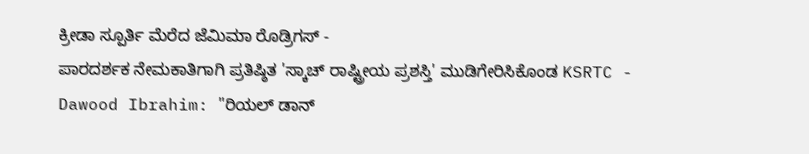ಕ್ರೀಡಾ ಸ್ಪೂರ್ತಿ ಮೆರೆದ ಜೆಮಿಮಾ ರೊಡ್ರಿಗಸ್ -
ಪಾರದರ್ಶಕ ನೇಮಕಾತಿಗಾಗಿ ಪ್ರತಿಷ್ಠಿತ 'ಸ್ಕಾಚ್ ರಾಷ್ಟ್ರೀಯ ಪ್ರಶಸ್ತಿ' ಮುಡಿಗೇರಿಸಿಕೊಂಡ KSRTC -
Dawood Ibrahim: "ರಿಯಲ್ ಡಾನ್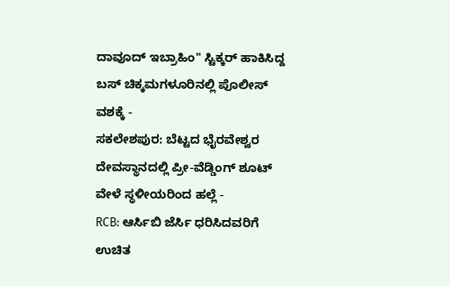ದಾವೂದ್ ಇಬ್ರಾಹಿಂ" ಸ್ಟಿಕ್ಕರ್ ಹಾಕಿಸಿದ್ದ ಬಸ್ ಚಿಕ್ಕಮಗಳೂರಿನಲ್ಲಿ ಪೊಲೀಸ್ ವಶಕ್ಕೆ -
ಸಕಲೇಶಪುರ: ಬೆಟ್ಟದ ಭೈರವೇಶ್ವರ ದೇವಸ್ಥಾನದಲ್ಲಿ ಪ್ರೀ-ವೆಡ್ಡಿಂಗ್ ಶೂಟ್ ವೇಳೆ ಸ್ಥಳೀಯರಿಂದ ಹಲ್ಲೆ -
RCB: ಆರ್ಸಿಬಿ ಜೆರ್ಸಿ ಧರಿಸಿದವರಿಗೆ ಉಚಿತ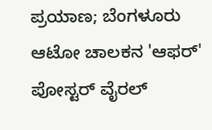ಪ್ರಯಾಣ; ಬೆಂಗಳೂರು ಆಟೋ ಚಾಲಕನ 'ಆಫರ್' ಪೋಸ್ಟರ್ ವೈರಲ್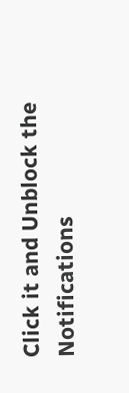Click it and Unblock the Notifications